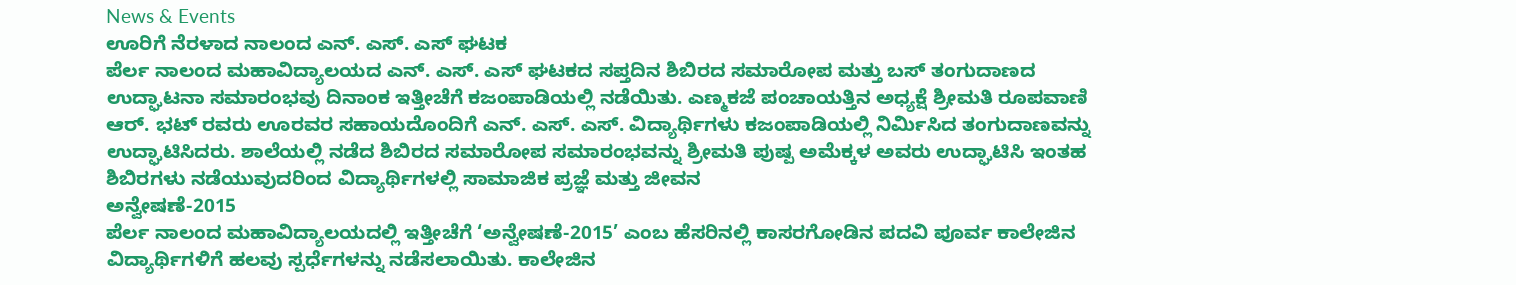News & Events
ಊರಿಗೆ ನೆರಳಾದ ನಾಲಂದ ಎನ್. ಎಸ್. ಎಸ್ ಘಟಕ
ಪೆರ್ಲ ನಾಲಂದ ಮಹಾವಿದ್ಯಾಲಯದ ಎನ್. ಎಸ್. ಎಸ್ ಘಟಕದ ಸಪ್ತದಿನ ಶಿಬಿರದ ಸಮಾರೋಪ ಮತ್ತು ಬಸ್ ತಂಗುದಾಣದ ಉದ್ಘಾಟನಾ ಸಮಾರಂಭವು ದಿನಾಂಕ ಇತ್ತೀಚೆಗೆ ಕಜಂಪಾಡಿಯಲ್ಲಿ ನಡೆಯಿತು. ಎಣ್ಮಕಜೆ ಪಂಚಾಯತ್ತಿನ ಅಧ್ಯಕ್ಷೆ ಶ್ರೀಮತಿ ರೂಪವಾಣಿ ಆರ್. ಭಟ್ ರವರು ಊರವರ ಸಹಾಯದೊಂದಿಗೆ ಎನ್. ಎಸ್. ಎಸ್. ವಿದ್ಯಾರ್ಥಿಗಳು ಕಜಂಪಾಡಿಯಲ್ಲಿ ನಿರ್ಮಿಸಿದ ತಂಗುದಾಣವನ್ನು ಉದ್ಘಾಟಿಸಿದರು. ಶಾಲೆಯಲ್ಲಿ ನಡೆದ ಶಿಬಿರದ ಸಮಾರೋಪ ಸಮಾರಂಭವನ್ನು ಶ್ರೀಮತಿ ಪುಷ್ಪ ಅಮೆಕ್ಕಳ ಅವರು ಉದ್ಘಾಟಿಸಿ ಇಂತಹ ಶಿಬಿರಗಳು ನಡೆಯುವುದರಿಂದ ವಿದ್ಯಾರ್ಥಿಗಳಲ್ಲಿ ಸಾಮಾಜಿಕ ಪ್ರಜ್ಞೆ ಮತ್ತು ಜೀವನ
ಅನ್ವೇಷಣೆ-2015
ಪೆರ್ಲ ನಾಲಂದ ಮಹಾವಿದ್ಯಾಲಯದಲ್ಲಿ ಇತ್ತೀಚೆಗೆ ‘ಅನ್ವೇಷಣೆ-2015’ ಎಂಬ ಹೆಸರಿನಲ್ಲಿ ಕಾಸರಗೋಡಿನ ಪದವಿ ಪೂರ್ವ ಕಾಲೇಜಿನ ವಿದ್ಯಾರ್ಥಿಗಳಿಗೆ ಹಲವು ಸ್ಪರ್ಧೆಗಳನ್ನು ನಡೆಸಲಾಯಿತು. ಕಾಲೇಜಿನ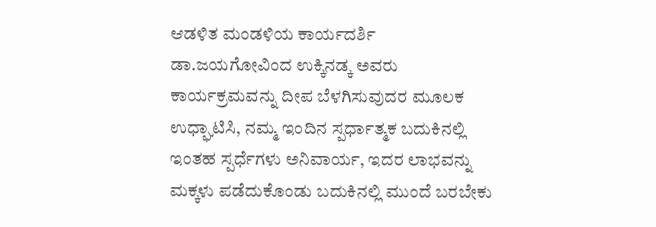ಆಡಳಿತ ಮಂಡಳಿಯ ಕಾರ್ಯದರ್ಶಿ ಡಾ.ಜಯಗೋವಿಂದ ಉಕ್ಕಿನಡ್ಕ ಅವರು ಕಾರ್ಯಕ್ರಮವನ್ನು ದೀಪ ಬೆಳಗಿಸುವುದರ ಮೂಲಕ ಉಧ್ಘಾಟಿಸಿ, ನಮ್ಮ ಇಂದಿನ ಸ್ಪರ್ಧಾತ್ಮಕ ಬದುಕಿನಲ್ಲಿ ಇಂತಹ ಸ್ಪರ್ಧೆಗಳು ಅನಿವಾರ್ಯ, ಇದರ ಲಾಭವನ್ನು ಮಕ್ಕಳು ಪಡೆದುಕೊಂಡು ಬದುಕಿನಲ್ಲಿ ಮುಂದೆ ಬರಬೇಕು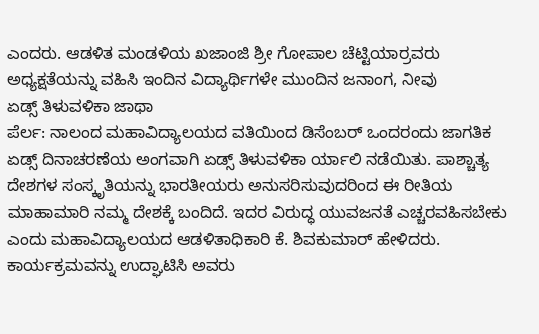ಎಂದರು. ಆಡಳಿತ ಮಂಡಳಿಯ ಖಜಾಂಜಿ ಶ್ರೀ ಗೋಪಾಲ ಚೆಟ್ಟಿಯಾರ್ರವರು ಅಧ್ಯಕ್ಷತೆಯನ್ನು ವಹಿಸಿ ಇಂದಿನ ವಿದ್ಯಾರ್ಥಿಗಳೇ ಮುಂದಿನ ಜನಾಂಗ, ನೀವು
ಏಡ್ಸ್ ತಿಳುವಳಿಕಾ ಜಾಥಾ
ಪೆರ್ಲ: ನಾಲಂದ ಮಹಾವಿದ್ಯಾಲಯದ ವತಿಯಿಂದ ಡಿಸೆಂಬರ್ ಒಂದರಂದು ಜಾಗತಿಕ ಏಡ್ಸ್ ದಿನಾಚರಣೆಯ ಅಂಗವಾಗಿ ಏಡ್ಸ್ ತಿಳುವಳಿಕಾ ರ್ಯಾಲಿ ನಡೆಯಿತು. ಪಾಶ್ಚಾತ್ಯ ದೇಶಗಳ ಸಂಸ್ಕೃತಿಯನ್ನು ಭಾರತೀಯರು ಅನುಸರಿಸುವುದರಿಂದ ಈ ರೀತಿಯ ಮಾಹಾಮಾರಿ ನಮ್ಮ ದೇಶಕ್ಕೆ ಬಂದಿದೆ. ಇದರ ವಿರುದ್ಧ ಯುವಜನತೆ ಎಚ್ಚರವಹಿಸಬೇಕು ಎಂದು ಮಹಾವಿದ್ಯಾಲಯದ ಆಡಳಿತಾಧಿಕಾರಿ ಕೆ. ಶಿವಕುಮಾರ್ ಹೇಳಿದರು. ಕಾರ್ಯಕ್ರಮವನ್ನು ಉದ್ಘಾಟಿಸಿ ಅವರು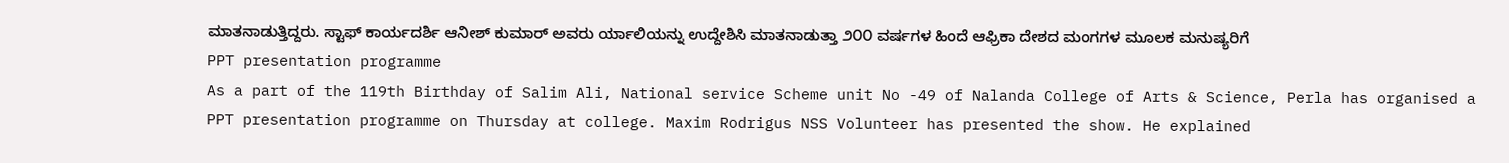ಮಾತನಾಡುತ್ತಿದ್ದರು. ಸ್ಟಾಫ್ ಕಾರ್ಯದರ್ಶಿ ಆನೀಶ್ ಕುಮಾರ್ ಅವರು ರ್ಯಾಲಿಯನ್ನು ಉದ್ದೇಶಿಸಿ ಮಾತನಾಡುತ್ತಾ ೨೦೦ ವರ್ಷಗಳ ಹಿಂದೆ ಆಫ್ರಿಕಾ ದೇಶದ ಮಂಗಗಳ ಮೂಲಕ ಮನುಷ್ಯರಿಗೆ
PPT presentation programme
As a part of the 119th Birthday of Salim Ali, National service Scheme unit No -49 of Nalanda College of Arts & Science, Perla has organised a PPT presentation programme on Thursday at college. Maxim Rodrigus NSS Volunteer has presented the show. He explained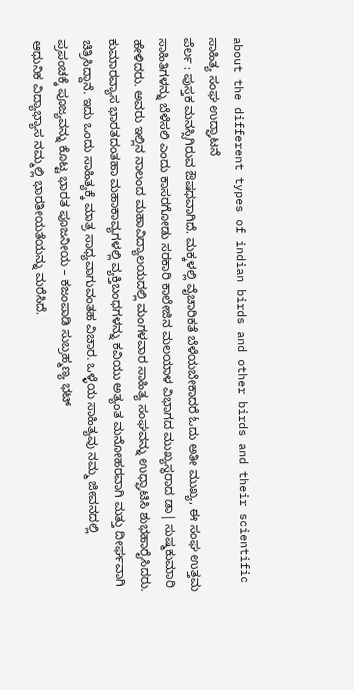about the different types of indian birds and other birds and their scientific
ಸಾಹಿತ್ಯ ಸಂಘ ಉದ್ಘಾಟನೆ
ಪೆರ್ಲ : ಪುಸ್ತಕ ಮನಸ್ಸಿಗಿರುವ ಔಷಧವಾಗಿದೆ. ಮಕ್ಕಳಲ್ಲಿ ವೈಚಾರಿಕತೆ ಬೆಳೆಯಬೇಕಾದರೆ ಓದು ಅತೀ ಮುಖ್ಯ, ಈ ಸಂಘ ಉತ್ತಮ ಸಾಹಿತಿಗಳನ್ನು ಬೆಳೆಸಲಿ ಎಂದು ಕಾಸರಗೋಡು ಸರಕಾರಿ ಕಾಲೇಜಿನ ಮಲಯಾಳ ವಿಭಾಗದ ಮುಖ್ಯಸ್ಥರಾದ ಡಾ| ಸುಷ್ಮಕುಮಾರಿ ಹೇಳಿದರು. ಅವರು ಇಲ್ಲಿನ ನಾಲಂದ ಮಹಾವಿದ್ಯಾಲಯದಲ್ಲಿ ಮಂಗಳವಾರ ಸಾಹಿತ್ಯ ಸಂಘವನ್ನು ಉಧ್ಘಾಟಿಸಿ ಶುಭಹಾರೈಸಿದರು. ಕುಮಾರವ್ಯಾಸ ಭಾರತದಂತಹಾ ಮಹಾಕಾವ್ಯಗಳಲ್ಲಿ ವ್ಯಕ್ತಿಬಂಧಗಳನ್ನು ಕವಿಯು ಅತ್ಯಂತ ಮನೋಹರವಾಗಿ ಮತ್ತು ದೀರ್ಘವಾಗಿ ಚಿತ್ರಿಸಿದ್ದಾನೆ. ಇದು ಒಂದು ಸಾಹಿತ್ಯಕ್ಕೆ ಮಾತ್ರ ಸಾಧ್ಯವಾಗುವಂತಹ ವಿಚಾರ. ಒಳ್ಳೆಯ ಸಾಹಿತ್ಯವು ನಮ್ಮ ಜೀವನದಲ್ಲಿ
ಪ್ರಪಂಚಕ್ಕೆ ಪೂಜ್ಯವನ್ನು ಕೊಟ್ಟ ಭಾರತ ಪೂಜನೀಯ – ಕಜಂಪಾಡಿ ಸುಬ್ರಹ್ಮಣ್ಯ ಭಟ್
ಆಧುನಿಕ ವಿದ್ಯಾಭ್ಯಾಸ ನಮ್ಮಲ್ಲಿ ಭಾರತೀಯತೆಯನ್ನು ಮರೆಸಿದೆ.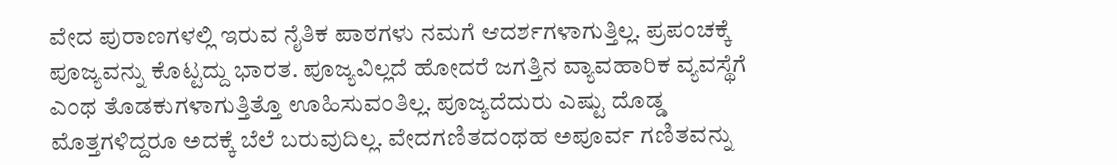ವೇದ ಪುರಾಣಗಳಲ್ಲಿ ಇರುವ ನೈತಿಕ ಪಾಠಗಳು ನಮಗೆ ಆದರ್ಶಗಳಾಗುತ್ತಿಲ್ಲ. ಪ್ರಪಂಚಕ್ಕೆ ಪೂಜ್ಯವನ್ನು ಕೊಟ್ಟದ್ದು ಭಾರತ. ಪೂಜ್ಯವಿಲ್ಲದೆ ಹೋದರೆ ಜಗತ್ತಿನ ವ್ಯಾವಹಾರಿಕ ವ್ಯವಸ್ಥೆಗೆ ಎಂಥ ತೊಡಕುಗಳಾಗುತ್ತಿತ್ತೊ ಊಹಿಸುವಂತಿಲ್ಲ. ಪೂಜ್ಯದೆದುರು ಎಷ್ಟು ದೊಡ್ಡ ಮೊತ್ತಗಳಿದ್ದರೂ ಅದಕ್ಕೆ ಬೆಲೆ ಬರುವುದಿಲ್ಲ. ವೇದಗಣಿತದಂಥಹ ಅಪೂರ್ವ ಗಣಿತವನ್ನು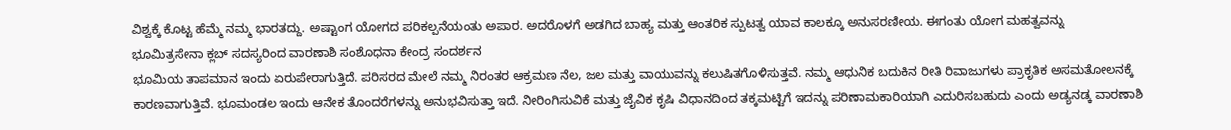ವಿಶ್ವಕ್ಕೆ ಕೊಟ್ಟ ಹೆಮ್ಮೆ ನಮ್ಮ ಭಾರತದ್ದು. ಅಷ್ಟಾಂಗ ಯೋಗದ ಪರಿಕಲ್ಪನೆಯಂತು ಅಪಾರ. ಅದರೊಳಗೆ ಅಡಗಿದ ಬಾಹ್ಯ ಮತ್ತು ಆಂತರಿಕ ಸ್ಪುಟತ್ವ ಯಾವ ಕಾಲಕ್ಕೂ ಅನುಸರಣೀಯ. ಈಗಂತು ಯೋಗ ಮಹತ್ವವನ್ನು
ಭೂಮಿತ್ರಸೇನಾ ಕ್ಲಬ್ ಸದಸ್ಯರಿಂದ ವಾರಣಾಶಿ ಸಂಶೊಧನಾ ಕೇಂದ್ರ ಸಂದರ್ಶನ
ಭೂಮಿಯ ತಾಪಮಾನ ಇಂದು ಏರುಪೇರಾಗುತ್ತಿದೆ. ಪರಿಸರದ ಮೇಲೆ ನಮ್ಮ ನಿರಂತರ ಆಕ್ರಮಣ ನೆಲ, ಜಲ ಮತ್ತು ವಾಯುವನ್ನು ಕಲುಷಿತಗೊಳಿಸುತ್ತವೆ. ನಮ್ಮ ಆಧುನಿಕ ಬದುಕಿನ ರೀತಿ ರಿವಾಜುಗಳು ಪ್ರಾಕೃತಿಕ ಅಸಮತೋಲನಕ್ಕೆ ಕಾರಣವಾಗುತ್ತಿವೆ. ಭೂಮಂಡಲ ಇಂದು ಆನೇಕ ತೊಂದರೆಗಳನ್ನು ಅನುಭವಿಸುತ್ತಾ ಇದೆ. ನೀರಿಂಗಿಸುವಿಕೆ ಮತ್ತು ಜೈವಿಕ ಕೃಷಿ ವಿಧಾನದಿಂದ ತಕ್ಕಮಟ್ಟಿಗೆ ಇದನ್ನು ಪರಿಣಾಮಕಾರಿಯಾಗಿ ಎದುರಿಸಬಹುದು ಎಂದು ಅಡ್ಯನಡ್ಕ ವಾರಣಾಶಿ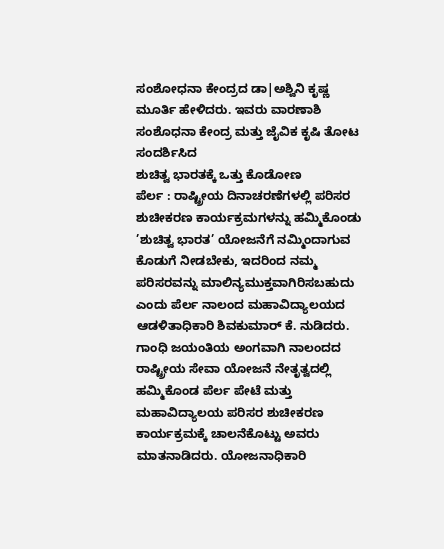ಸಂಶೋಧನಾ ಕೇಂದ್ರದ ಡಾ|ಅಶ್ವಿನಿ ಕೃಷ್ಣ ಮೂರ್ತಿ ಹೇಳಿದರು. ಇವರು ವಾರಣಾಶಿ ಸಂಶೊಧನಾ ಕೇಂದ್ರ ಮತ್ತು ಜೈವಿಕ ಕೃಷಿ ತೋಟ ಸಂದರ್ಶಿಸಿದ
ಶುಚಿತ್ವ ಭಾರತಕ್ಕೆ ಒತ್ತು ಕೊಡೋಣ
ಪೆರ್ಲ : ರಾಷ್ಟ್ರೀಯ ದಿನಾಚರಣೆಗಳಲ್ಲಿ ಪರಿಸರ ಶುಚೀಕರಣ ಕಾರ್ಯಕ್ರಮಗಳನ್ನು ಹಮ್ಮಿಕೊಂಡು ’ಶುಚಿತ್ವ ಭಾರತ’ ಯೋಜನೆಗೆ ನಮ್ಮಿಂದಾಗುವ ಕೊಡುಗೆ ನೀಡಬೇಕು, ಇದರಿಂದ ನಮ್ಮ ಪರಿಸರವನ್ನು ಮಾಲಿನ್ಯಮುಕ್ತವಾಗಿರಿಸಬಹುದು ಎಂದು ಪೆರ್ಲ ನಾಲಂದ ಮಹಾವಿದ್ಯಾಲಯದ ಆಡಳಿತಾಧಿಕಾರಿ ಶಿವಕುಮಾರ್ ಕೆ. ನುಡಿದರು. ಗಾಂಧಿ ಜಯಂತಿಯ ಅಂಗವಾಗಿ ನಾಲಂದದ ರಾಷ್ಟ್ರೀಯ ಸೇವಾ ಯೋಜನೆ ನೇತೃತ್ವದಲ್ಲಿ ಹಮ್ಮಿಕೊಂಡ ಪೆರ್ಲ ಪೇಟೆ ಮತ್ತು ಮಹಾವಿದ್ಯಾಲಯ ಪರಿಸರ ಶುಚೀಕರಣ ಕಾರ್ಯಕ್ರಮಕ್ಕೆ ಚಾಲನೆಕೊಟ್ಟು ಅವರು ಮಾತನಾಡಿದರು. ಯೋಜನಾಧಿಕಾರಿ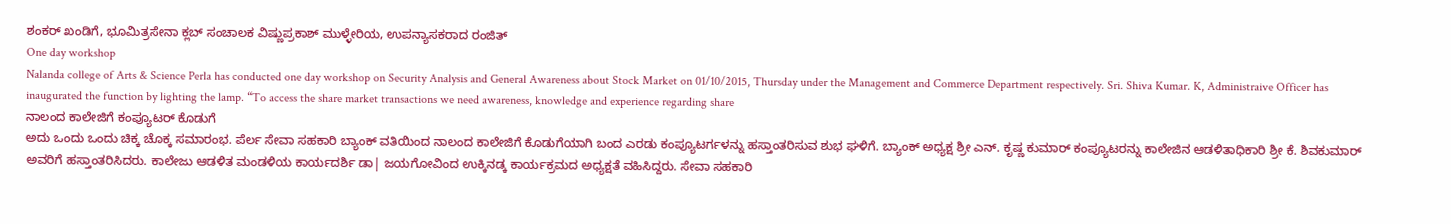ಶಂಕರ್ ಖಂಡಿಗೆ, ಭೂಮಿತ್ರಸೇನಾ ಕ್ಲಬ್ ಸಂಚಾಲಕ ವಿಷ್ಣುಪ್ರಕಾಶ್ ಮುಳ್ಳೇರಿಯ, ಉಪನ್ಯಾಸಕರಾದ ರಂಜಿತ್
One day workshop
Nalanda college of Arts & Science Perla has conducted one day workshop on Security Analysis and General Awareness about Stock Market on 01/10/2015, Thursday under the Management and Commerce Department respectively. Sri. Shiva Kumar. K, Administraive Officer has inaugurated the function by lighting the lamp. “To access the share market transactions we need awareness, knowledge and experience regarding share
ನಾಲಂದ ಕಾಲೇಜಿಗೆ ಕಂಪ್ಯೂಟರ್ ಕೊಡುಗೆ
ಅದು ಒಂದು ಒಂದು ಚಿಕ್ಕ ಚೊಕ್ಕ ಸಮಾರಂಭ. ಪೆರ್ಲ ಸೇವಾ ಸಹಕಾರಿ ಬ್ಯಾಂಕ್ ವತಿಯಿಂದ ನಾಲಂದ ಕಾಲೇಜಿಗೆ ಕೊಡುಗೆಯಾಗಿ ಬಂದ ಎರಡು ಕಂಪ್ಯೂಟರ್ಗಳನ್ನು ಹಸ್ತಾಂತರಿಸುವ ಶುಭ ಘಳಿಗೆ. ಬ್ಯಾಂಕ್ ಅಧ್ಯಕ್ಷ ಶ್ರೀ ಎನ್. ಕೃಷ್ಣ ಕುಮಾರ್ ಕಂಪ್ಯೂಟರನ್ನು ಕಾಲೇಜಿನ ಆಡಳಿತಾಧಿಕಾರಿ ಶ್ರೀ ಕೆ. ಶಿವಕುಮಾರ್ ಅವರಿಗೆ ಹಸ್ತಾಂತರಿಸಿದರು. ಕಾಲೇಜು ಆಡಳಿತ ಮಂಡಳಿಯ ಕಾರ್ಯದರ್ಶಿ ಡಾ| ಜಯಗೋವಿಂದ ಉಕ್ಕಿನಡ್ಕ ಕಾರ್ಯಕ್ರಮದ ಅಧ್ಯಕ್ಷತೆ ವಹಿಸಿದ್ದರು. ಸೇವಾ ಸಹಕಾರಿ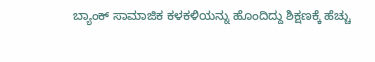ಬ್ಯಾಂಕ್ ಸಾಮಾಜಿಕ ಕಳಕಳಿಯನ್ನು ಹೊಂದಿದ್ದು ಶಿಕ್ಷಣಕ್ಕೆ ಹೆಚ್ಚು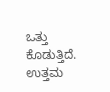ಒತ್ತು ಕೊಡುತ್ತಿದೆ. ಉತ್ತಮ